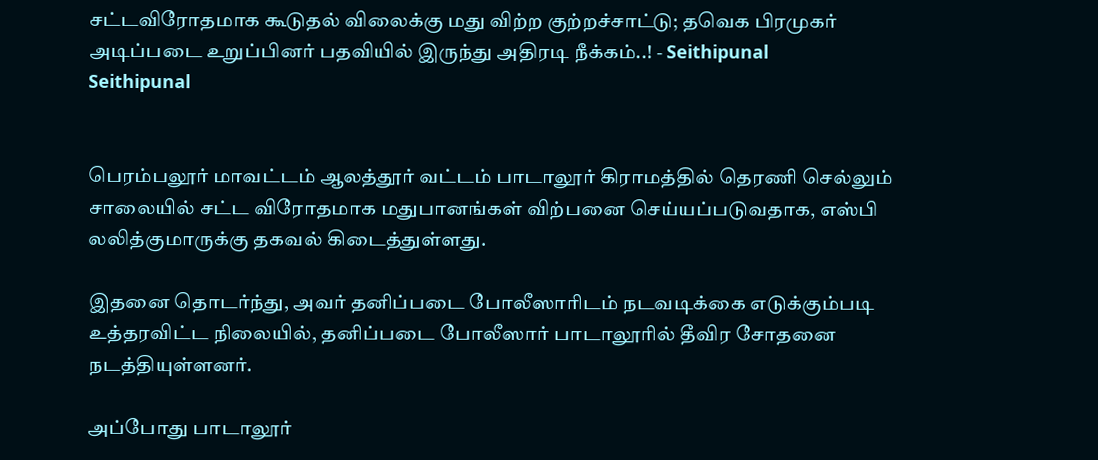சட்டவிரோதமாக கூடுதல் விலைக்கு மது விற்ற குற்றச்சாட்டு; தவெக பிரமுகர் அடிப்படை உறுப்பினர் பதவியில் இருந்து அதிரடி நீக்கம்..! - Seithipunal
Seithipunal


பெரம்பலூர் மாவட்டம் ஆலத்தூர் வட்டம் பாடாலூர் கிராமத்தில் தெரணி செல்லும் சாலையில் சட்ட விரோதமாக மதுபானங்கள் விற்பனை செய்யப்படுவதாக, எஸ்பி லலித்குமாருக்கு தகவல் கிடைத்துள்ளது.

இதனை தொடர்ந்து, அவர் தனிப்படை போலீஸாரிடம் நடவடிக்கை எடுக்கும்படி உத்தரவிட்ட நிலையில், தனிப்படை போலீஸார் பாடாலூரில் தீவிர சோதனை நடத்தியுள்ளனர்.

அப்போது பாடாலூர்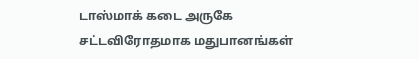டாஸ்மாக் கடை அருகே சட்டவிரோதமாக மதுபானங்கள்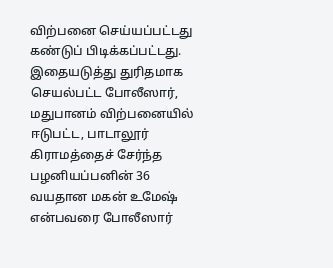விற்பனை செய்யப்பட்டது கண்டுப் பிடிக்கப்பட்டது. இதையடுத்து துரிதமாக செயல்பட்ட போலீஸார், மதுபானம் விற்பனையில் ஈடுபட்ட, பாடாலூர் கிராமத்தைச் சேர்ந்த பழனியப்பனின் 36 வயதான மகன் உமேஷ் என்பவரை போலீஸார்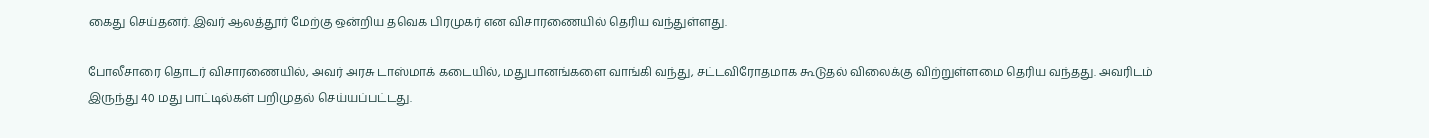கைது செய்தனர். இவர் ஆலத்தூர் மேற்கு ஒன்றிய தவெக பிரமுகர் என விசாரணையில் தெரிய வந்துள்ளது.

போலீசாரை தொடர் விசாரணையில், அவர் அரசு டாஸ்மாக் கடையில், மதுபானங்களை வாங்கி வந்து, சட்டவிரோதமாக கூடுதல் விலைக்கு விற்றுள்ளமை தெரிய வந்தது. அவரிடம் இருந்து 40 மது பாட்டில்கள் பறிமுதல் செய்யப்பட்டது.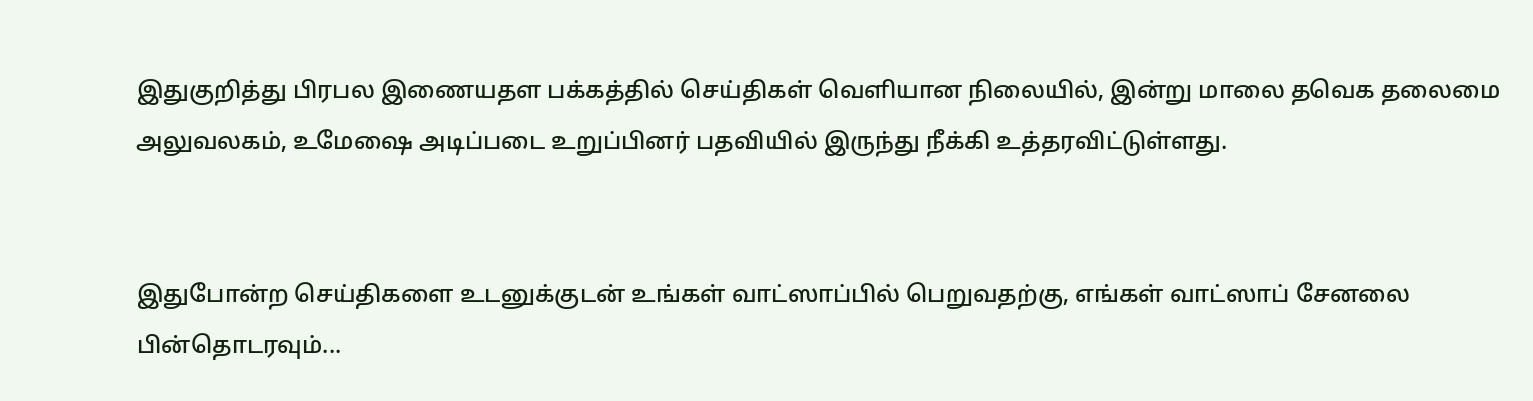இதுகுறித்து பிரபல இணையதள பக்கத்தில் செய்திகள் வெளியான நிலையில், இன்று மாலை தவெக தலைமை அலுவலகம், உமேஷை அடிப்படை உறுப்பினர் பதவியில் இருந்து நீக்கி உத்தரவிட்டுள்ளது.


இதுபோன்ற செய்திகளை உடனுக்குடன் உங்கள் வாட்ஸாப்பில் பெறுவதற்கு, எங்கள் வாட்ஸாப் சேனலை பின்தொடரவும்...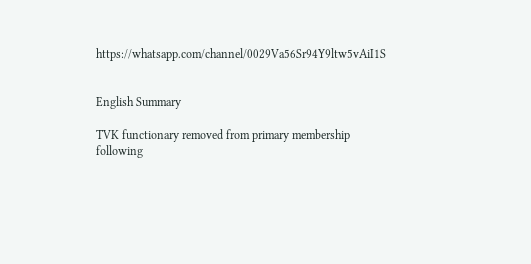https://whatsapp.com/channel/0029Va56Sr94Y9ltw5vAiI1S


English Summary

TVK functionary removed from primary membership following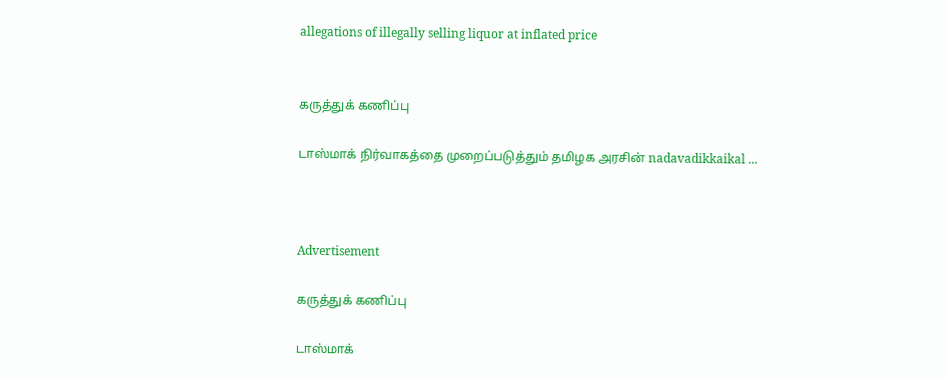allegations of illegally selling liquor at inflated price


கருத்துக் கணிப்பு

டாஸ்மாக் நிர்வாகத்தை முறைப்படுத்தும் தமிழக அரசின் nadavadikkaikal ...



Advertisement

கருத்துக் கணிப்பு

டாஸ்மாக்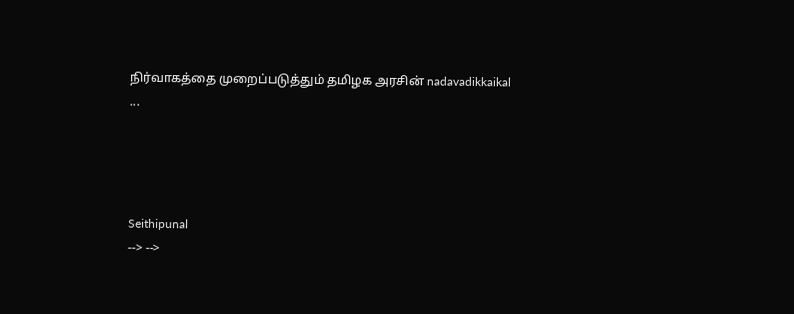நிர்வாகத்தை முறைப்படுத்தும் தமிழக அரசின் nadavadikkaikal ...




Seithipunal
--> -->